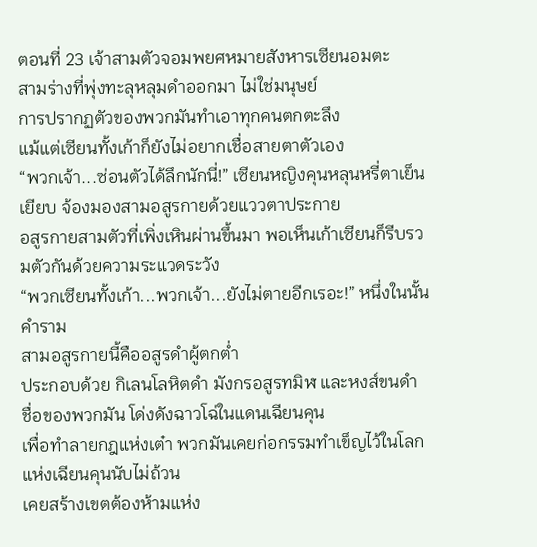ตอนที่ 23 เจ้าสามตัวจอมพยศหมายสังหารเซียนอมตะ
สามร่างที่พุ่งทะลุหลุมดำออกมา ไม่ใช่มนุษย์
การปรากฏตัวของพวกมันทำเอาทุกคนตกตะลึง
แม้แต่เซียนทั้งเก้าก็ยังไม่อยากเชื่อสายตาตัวเอง
“พวกเจ้า...ซ่อนตัวได้ลึกนักนี่!” เซียนหญิงคุนหลุนหรี่ตาเย็นเยียบ จ้องมองสามอสูรกายด้วยแววตาประกาย
อสูรกายสามตัวที่เพิ่งเหินผ่านขึ้นมา พอเห็นเก้าเซียนก็รีบรวมตัวกันด้วยความระแวดระวัง
“พวกเซียนทั้งเก้า...พวกเจ้า...ยังไม่ตายอีกเรอะ!” หนึ่งในนั้นคำราม
สามอสูรกายนี้คืออสูรดำผู้ตกต่ำ
ประกอบด้วย กิเลนโลหิตดำ มังกรอสูรทมิฬ และหงส์ขนดำ
ชื่อของพวกมัน โด่งดังฉาวโฉ่ในแดนเฉียนคุน
เพื่อทำลายกฎแห่งเต๋า พวกมันเคยก่อกรรมทำเข็ญไว้ในโลกแห่งเฉียนคุนนับไม่ถ้วน
เคยสร้างเขตต้องห้ามแห่ง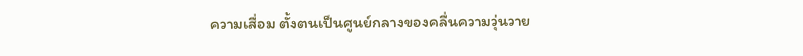ความเสื่อม ตั้งตนเป็นศูนย์กลางของคลื่นความวุ่นวาย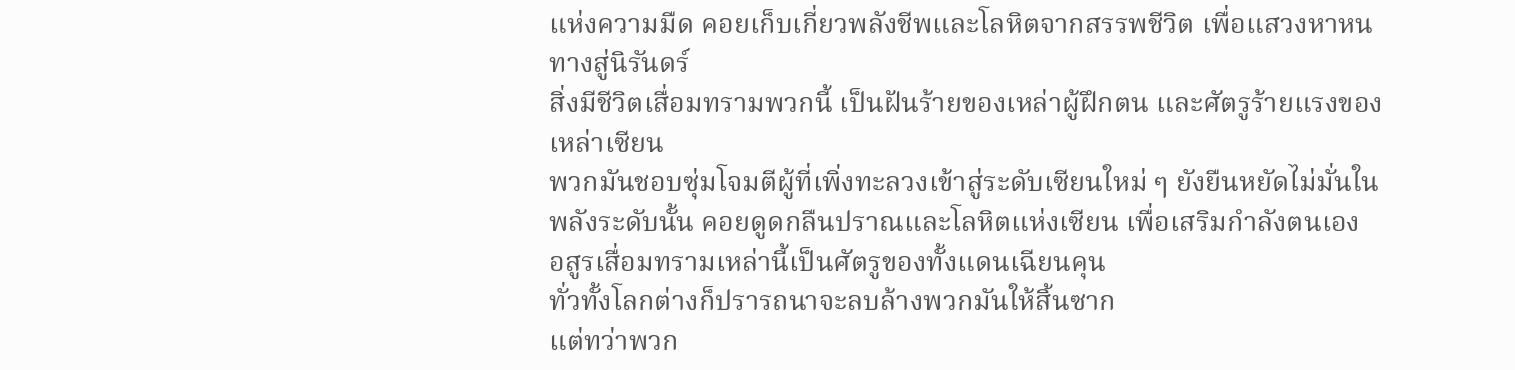แห่งความมืด คอยเก็บเกี่ยวพลังชีพและโลหิตจากสรรพชีวิต เพื่อแสวงหาหนทางสู่นิรันดร์
สิ่งมีชีวิตเสื่อมทรามพวกนี้ เป็นฝันร้ายของเหล่าผู้ฝึกตน และศัตรูร้ายแรงของเหล่าเซียน
พวกมันชอบซุ่มโจมตีผู้ที่เพิ่งทะลวงเข้าสู่ระดับเซียนใหม่ ๆ ยังยืนหยัดไม่มั่นในพลังระดับนั้น คอยดูดกลืนปราณและโลหิตแห่งเซียน เพื่อเสริมกำลังตนเอง
อสูรเสื่อมทรามเหล่านี้เป็นศัตรูของทั้งแดนเฉียนคุน
ทั่วทั้งโลกต่างก็ปรารถนาจะลบล้างพวกมันให้สิ้นซาก
แต่ทว่าพวก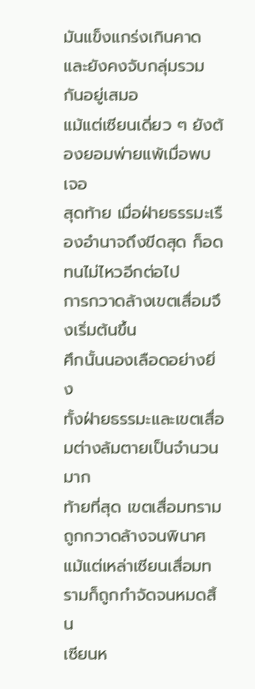มันแข็งแกร่งเกินคาด และยังคงจับกลุ่มรวมกันอยู่เสมอ
แม้แต่เซียนเดี่ยว ๆ ยังต้องยอมพ่ายแพ้เมื่อพบเจอ
สุดท้าย เมื่อฝ่ายธรรมะเรืองอำนาจถึงขีดสุด ก็อดทนไม่ไหวอีกต่อไป
การกวาดล้างเขตเสื่อมจึงเริ่มต้นขึ้น
ศึกนั้นนองเลือดอย่างยิ่ง
ทั้งฝ่ายธรรมะและเขตเสื่อมต่างล้มตายเป็นจำนวนมาก
ท้ายที่สุด เขตเสื่อมทรามถูกกวาดล้างจนพินาศ
แม้แต่เหล่าเซียนเสื่อมทรามก็ถูกกำจัดจนหมดสิ้น
เซียนห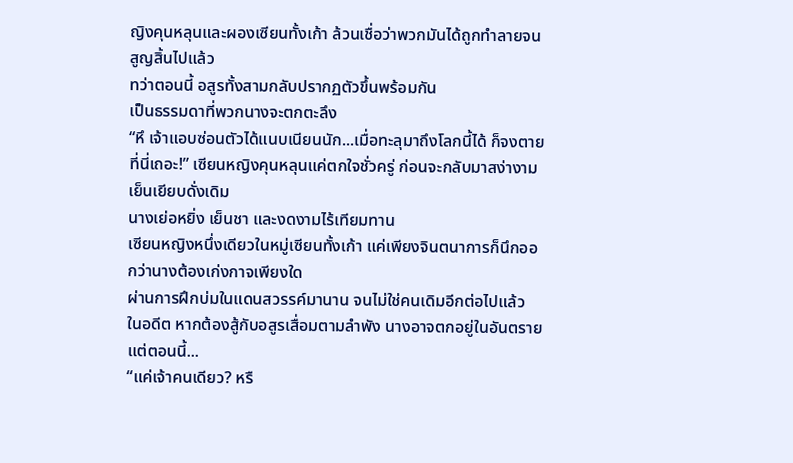ญิงคุนหลุนและผองเซียนทั้งเก้า ล้วนเชื่อว่าพวกมันได้ถูกทำลายจนสูญสิ้นไปแล้ว
ทว่าตอนนี้ อสูรทั้งสามกลับปรากฏตัวขึ้นพร้อมกัน
เป็นธรรมดาที่พวกนางจะตกตะลึง
“หึ เจ้าแอบซ่อนตัวได้แนบเนียนนัก...เมื่อทะลุมาถึงโลกนี้ได้ ก็จงตายที่นี่เถอะ!” เซียนหญิงคุนหลุนแค่ตกใจชั่วครู่ ก่อนจะกลับมาสง่างามเย็นเยียบดั่งเดิม
นางเย่อหยิ่ง เย็นชา และงดงามไร้เทียมทาน
เซียนหญิงหนึ่งเดียวในหมู่เซียนทั้งเก้า แค่เพียงจินตนาการก็นึกออกว่านางต้องเก่งกาจเพียงใด
ผ่านการฝึกบ่มในแดนสวรรค์มานาน จนไม่ใช่คนเดิมอีกต่อไปแล้ว
ในอดีต หากต้องสู้กับอสูรเสื่อมตามลำพัง นางอาจตกอยู่ในอันตราย
แต่ตอนนี้...
“แค่เจ้าคนเดียว? หรื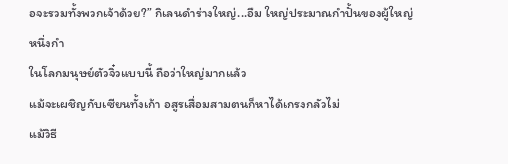อจะรวมทั้งพวกเจ้าด้วย?” กิเลนดำร่างใหญ่...อืม ใหญ่ประมาณกำปั้นของผู้ใหญ่หนึ่งกำ
ในโลกมนุษย์ตัวจิ๋วแบบนี้ ถือว่าใหญ่มากแล้ว
แม้จะเผชิญกับเซียนทั้งเก้า อสูรเสื่อมสามตนก็หาได้เกรงกลัวไม่
แม้วิธี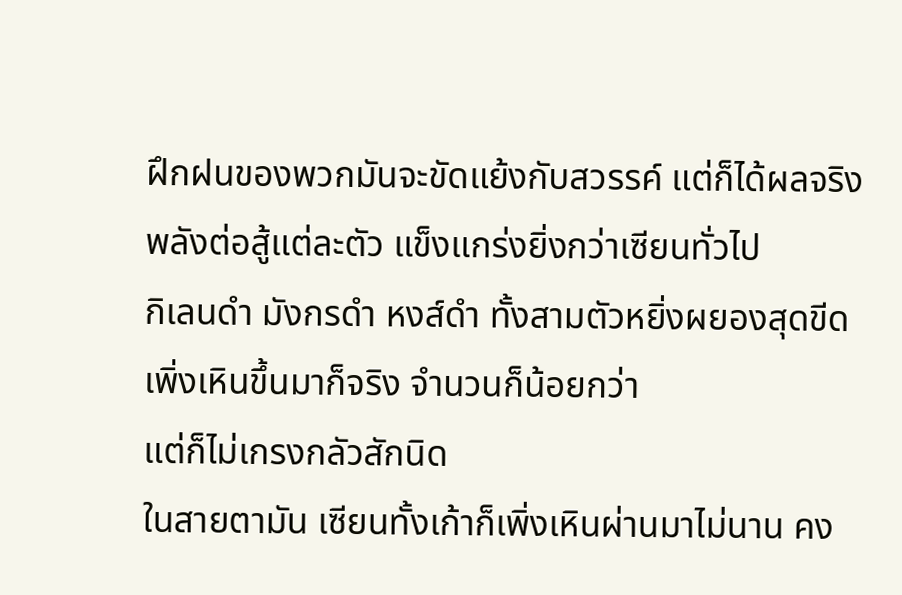ฝึกฝนของพวกมันจะขัดแย้งกับสวรรค์ แต่ก็ได้ผลจริง
พลังต่อสู้แต่ละตัว แข็งแกร่งยิ่งกว่าเซียนทั่วไป
กิเลนดำ มังกรดำ หงส์ดำ ทั้งสามตัวหยิ่งผยองสุดขีด
เพิ่งเหินขึ้นมาก็จริง จำนวนก็น้อยกว่า
แต่ก็ไม่เกรงกลัวสักนิด
ในสายตามัน เซียนทั้งเก้าก็เพิ่งเหินผ่านมาไม่นาน คง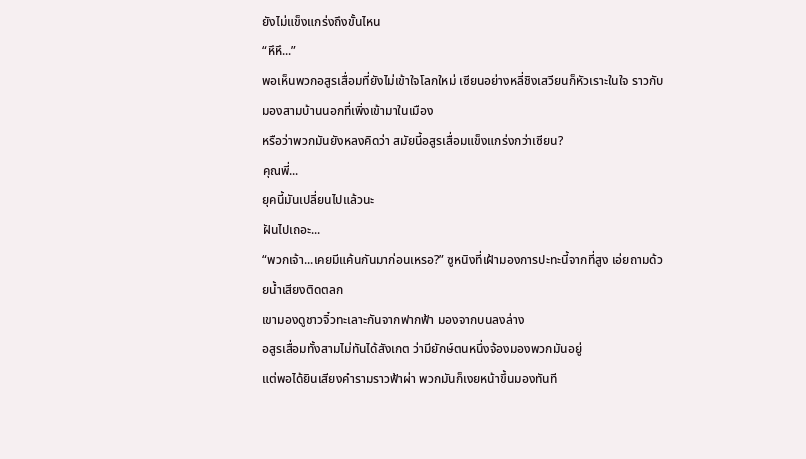ยังไม่แข็งแกร่งถึงขั้นไหน
“หึหึ...”
พอเห็นพวกอสูรเสื่อมที่ยังไม่เข้าใจโลกใหม่ เซียนอย่างหลี่ชิงเสวียนก็หัวเราะในใจ ราวกับมองสามบ้านนอกที่เพิ่งเข้ามาในเมือง
หรือว่าพวกมันยังหลงคิดว่า สมัยนี้อสูรเสื่อมแข็งแกร่งกว่าเซียน?
คุณพี่...
ยุคนี้มันเปลี่ยนไปแล้วนะ
ฝันไปเถอะ...
“พวกเจ้า...เคยมีแค้นกันมาก่อนเหรอ?” ซูหนิงที่เฝ้ามองการปะทะนี้จากที่สูง เอ่ยถามด้วยน้ำเสียงติดตลก
เขามองดูชาวจิ๋วทะเลาะกันจากฟากฟ้า มองจากบนลงล่าง
อสูรเสื่อมทั้งสามไม่ทันได้สังเกต ว่ามียักษ์ตนหนึ่งจ้องมองพวกมันอยู่
แต่พอได้ยินเสียงคำรามราวฟ้าผ่า พวกมันก็เงยหน้าขึ้นมองทันที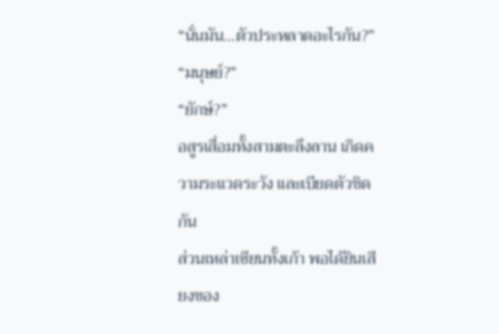“นั่นมัน...ตัวประหลาดอะไรกัน?”
“มนุษย์?”
“ยักษ์?”
อสูรเสื่อมทั้งสามตะลึงลาน เกิดความระแวดระวัง และเบียดตัวชิดกัน
ส่วนเหล่าเซียนทั้งเก้า พอได้ยินเสียงของ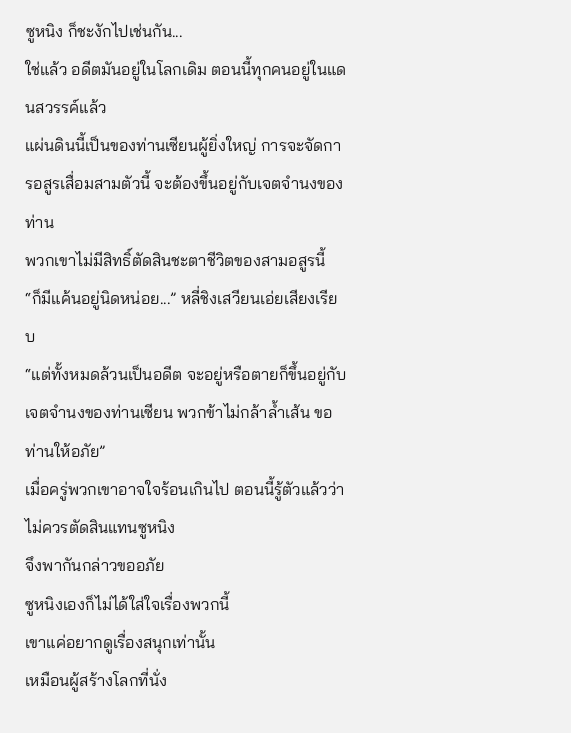ซูหนิง ก็ชะงักไปเช่นกัน...
ใช่แล้ว อดีตมันอยู่ในโลกเดิม ตอนนี้ทุกคนอยู่ในแดนสวรรค์แล้ว
แผ่นดินนี้เป็นของท่านเซียนผู้ยิ่งใหญ่ การจะจัดการอสูรเสื่อมสามตัวนี้ จะต้องขึ้นอยู่กับเจตจำนงของท่าน
พวกเขาไม่มีสิทธิ์ตัดสินชะตาชีวิตของสามอสูรนี้
“ก็มีแค้นอยู่นิดหน่อย...” หลี่ชิงเสวียนเอ่ยเสียงเรียบ
“แต่ทั้งหมดล้วนเป็นอดีต จะอยู่หรือตายก็ขึ้นอยู่กับเจตจำนงของท่านเซียน พวกข้าไม่กล้าล้ำเส้น ขอท่านให้อภัย”
เมื่อครู่พวกเขาอาจใจร้อนเกินไป ตอนนี้รู้ตัวแล้วว่าไม่ควรตัดสินแทนซูหนิง
จึงพากันกล่าวขออภัย
ซูหนิงเองก็ไม่ได้ใส่ใจเรื่องพวกนี้
เขาแค่อยากดูเรื่องสนุกเท่านั้น
เหมือนผู้สร้างโลกที่นั่ง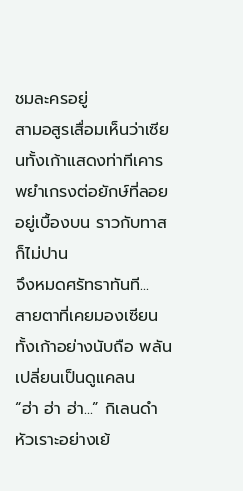ชมละครอยู่
สามอสูรเสื่อมเห็นว่าเซียนทั้งเก้าแสดงท่าทีเคารพยำเกรงต่อยักษ์ที่ลอยอยู่เบื้องบน ราวกับทาสก็ไม่ปาน
จึงหมดศรัทธาทันที...
สายตาที่เคยมองเซียนทั้งเก้าอย่างนับถือ พลันเปลี่ยนเป็นดูแคลน
“ฮ่า ฮ่า ฮ่า...” กิเลนดำหัวเราะอย่างเย้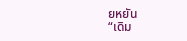ยหยัน
“เดิม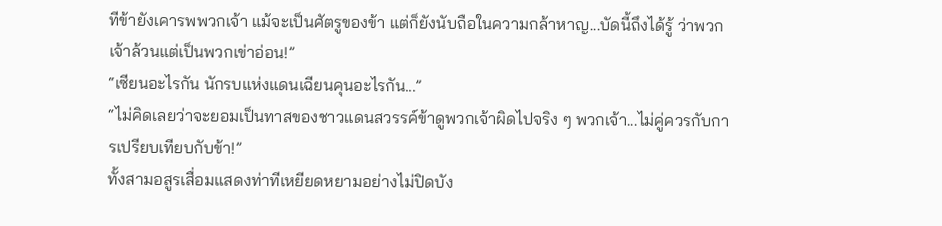ทีข้ายังเคารพพวกเจ้า แม้จะเป็นศัตรูของข้า แต่ก็ยังนับถือในความกล้าหาญ...บัดนี้ถึงได้รู้ ว่าพวกเจ้าล้วนแต่เป็นพวกเข่าอ่อน!”
“เซียนอะไรกัน นักรบแห่งแดนเฉียนคุนอะไรกัน...”
“ไม่คิดเลยว่าจะยอมเป็นทาสของชาวแดนสวรรค์ข้าดูพวกเจ้าผิดไปจริง ๆ พวกเจ้า...ไม่คู่ควรกับการเปรียบเทียบกับข้า!”
ทั้งสามอสูรเสื่อมแสดงท่าทีเหยียดหยามอย่างไม่ปิดบัง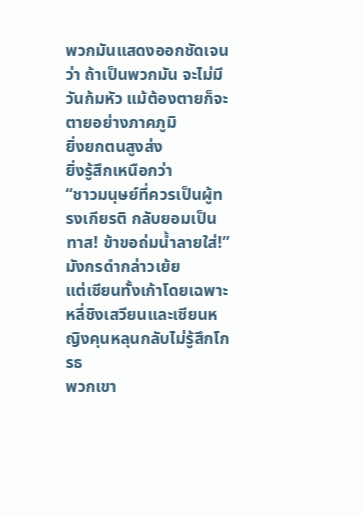พวกมันแสดงออกชัดเจนว่า ถ้าเป็นพวกมัน จะไม่มีวันก้มหัว แม้ต้องตายก็จะตายอย่างภาคภูมิ
ยิ่งยกตนสูงส่ง
ยิ่งรู้สึกเหนือกว่า
“ชาวมนุษย์ที่ควรเป็นผู้ทรงเกียรติ กลับยอมเป็นทาส! ข้าขอถ่มน้ำลายใส่!” มังกรดำกล่าวเย้ย
แต่เซียนทั้งเก้าโดยเฉพาะหลี่ชิงเสวียนและเซียนหญิงคุนหลุนกลับไม่รู้สึกโกรธ
พวกเขา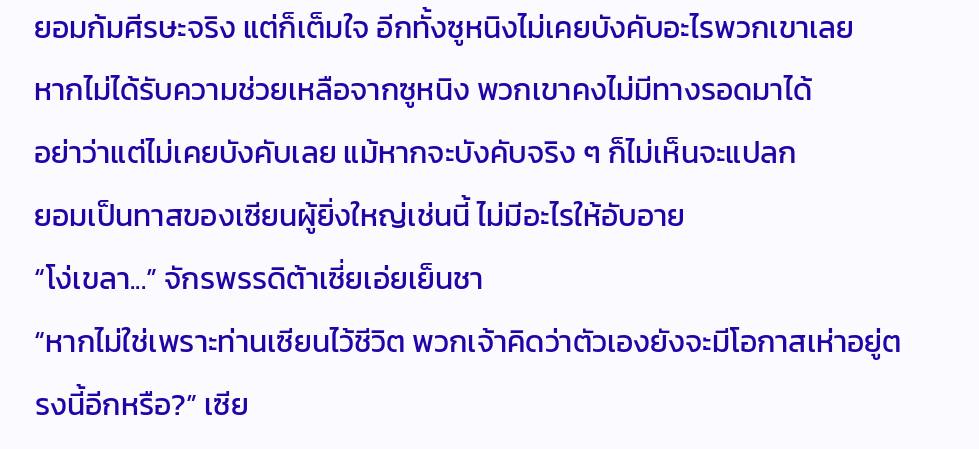ยอมก้มศีรษะจริง แต่ก็เต็มใจ อีกทั้งซูหนิงไม่เคยบังคับอะไรพวกเขาเลย
หากไม่ได้รับความช่วยเหลือจากซูหนิง พวกเขาคงไม่มีทางรอดมาได้
อย่าว่าแต่ไม่เคยบังคับเลย แม้หากจะบังคับจริง ๆ ก็ไม่เห็นจะแปลก
ยอมเป็นทาสของเซียนผู้ยิ่งใหญ่เช่นนี้ ไม่มีอะไรให้อับอาย
“โง่เขลา...” จักรพรรดิต้าเซี่ยเอ่ยเย็นชา
“หากไม่ใช่เพราะท่านเซียนไว้ชีวิต พวกเจ้าคิดว่าตัวเองยังจะมีโอกาสเห่าอยู่ตรงนี้อีกหรือ?” เซีย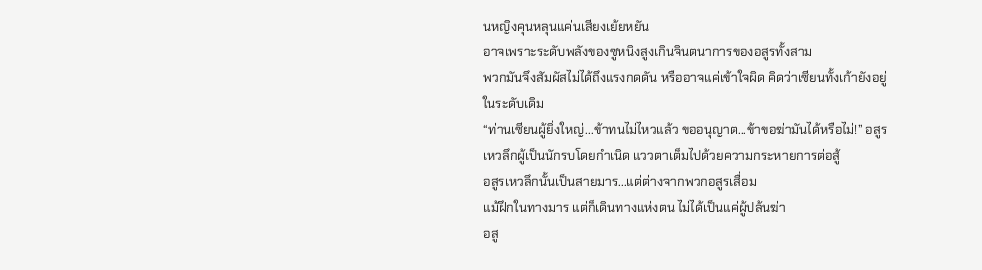นหญิงคุนหลุนแค่นเสียงเย้ยหยัน
อาจเพราะระดับพลังของซูหนิงสูงเกินจินตนาการของอสูรทั้งสาม
พวกมันจึงสัมผัสไม่ได้ถึงแรงกดดัน หรืออาจแค่เข้าใจผิด คิดว่าเซียนทั้งเก้ายังอยู่ในระดับเดิม
“ท่านเซียนผู้ยิ่งใหญ่...ข้าทนไม่ไหวแล้ว ขออนุญาต...ข้าขอฆ่ามันได้หรือไม่!” อสูรเหวลึกผู้เป็นนักรบโดยกำเนิด แววตาเต็มไปด้วยความกระหายการต่อสู้
อสูรเหวลึกนั้นเป็นสายมาร...แต่ต่างจากพวกอสูรเสื่อม
แม้ฝึกในทางมาร แต่ก็เดินทางแห่งตน ไม่ได้เป็นแค่ผู้ปล้นฆ่า
อสู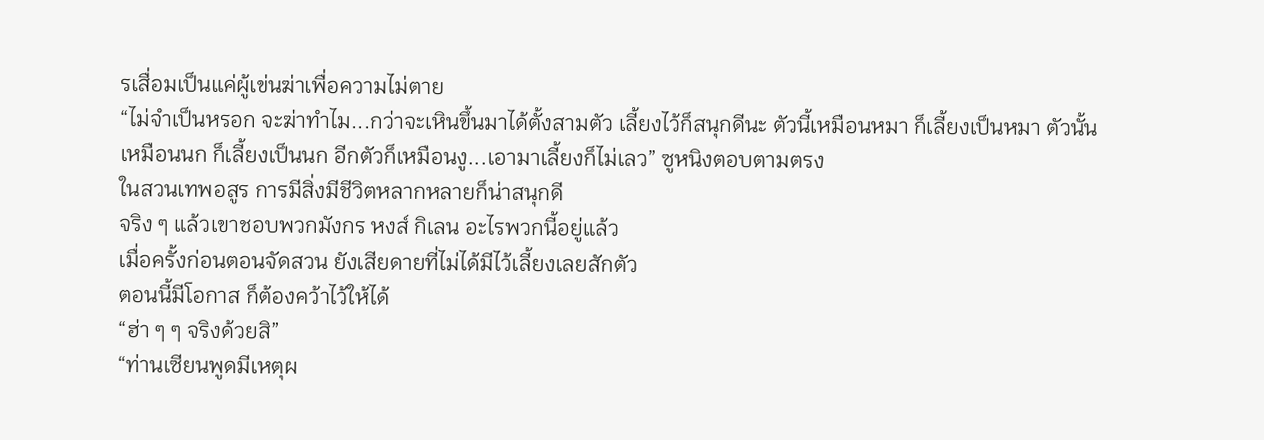รเสื่อมเป็นแค่ผู้เข่นฆ่าเพื่อความไม่ตาย
“ไม่จำเป็นหรอก จะฆ่าทำไม...กว่าจะเหินขึ้นมาได้ตั้งสามตัว เลี้ยงไว้ก็สนุกดีนะ ตัวนี้เหมือนหมา ก็เลี้ยงเป็นหมา ตัวนั้นเหมือนนก ก็เลี้ยงเป็นนก อีกตัวก็เหมือนงู...เอามาเลี้ยงก็ไม่เลว” ซูหนิงตอบตามตรง
ในสวนเทพอสูร การมีสิ่งมีชีวิตหลากหลายก็น่าสนุกดี
จริง ๆ แล้วเขาชอบพวกมังกร หงส์ กิเลน อะไรพวกนี้อยู่แล้ว
เมื่อครั้งก่อนตอนจัดสวน ยังเสียดายที่ไม่ได้มีไว้เลี้ยงเลยสักตัว
ตอนนี้มีโอกาส ก็ต้องคว้าไว้ให้ได้
“ฮ่า ๆ ๆ จริงด้วยสิ”
“ท่านเซียนพูดมีเหตุผ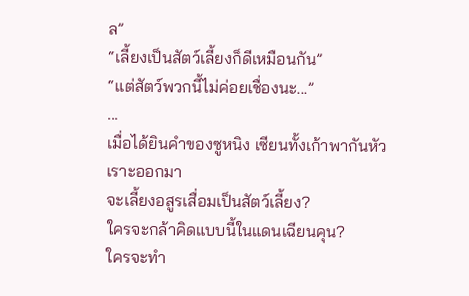ล”
“เลี้ยงเป็นสัตว์เลี้ยงก็ดีเหมือนกัน”
“แต่สัตว์พวกนี้ไม่ค่อยเชื่องนะ...”
...
เมื่อได้ยินคำของซูหนิง เซียนทั้งเก้าพากันหัวเราะออกมา
จะเลี้ยงอสูรเสื่อมเป็นสัตว์เลี้ยง?
ใครจะกล้าคิดแบบนี้ในแดนเฉียนคุน?
ใครจะทำ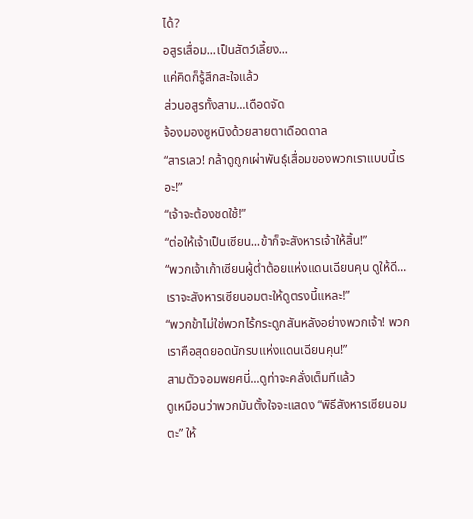ได้?
อสูรเสื่อม...เป็นสัตว์เลี้ยง...
แค่คิดก็รู้สึกสะใจแล้ว
ส่วนอสูรทั้งสาม...เดือดจัด
จ้องมองซูหนิงด้วยสายตาเดือดดาล
“สารเลว! กล้าดูถูกเผ่าพันธุ์เสื่อมของพวกเราแบบนี้เรอะ!”
“เจ้าจะต้องชดใช้!”
“ต่อให้เจ้าเป็นเซียน...ข้าก็จะสังหารเจ้าให้สิ้น!”
“พวกเจ้าเก้าเซียนผู้ต่ำต้อยแห่งแดนเฉียนคุน ดูให้ดี...เราจะสังหารเซียนอมตะให้ดูตรงนี้แหละ!”
“พวกข้าไม่ใช่พวกไร้กระดูกสันหลังอย่างพวกเจ้า! พวกเราคือสุดยอดนักรบแห่งแดนเฉียนคุน!”
สามตัวจอมพยศนี่...ดูท่าจะคลั่งเต็มทีแล้ว
ดูเหมือนว่าพวกมันตั้งใจจะแสดง “พิธีสังหารเซียนอมตะ” ให้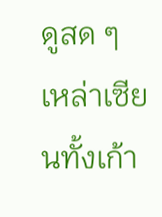ดูสด ๆ
เหล่าเซียนทั้งเก้า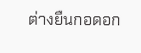ต่างยืนกอดอก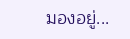มองอยู่...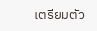เตรียมตัว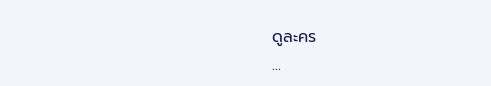ดูละคร
...